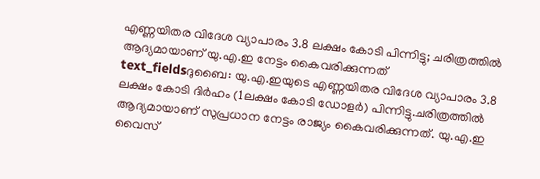എണ്ണയിതര വിദേശ വ്യാപാരം 3.8 ലക്ഷം കോടി പിന്നിട്ടു; ചരിത്രത്തിൽ ആദ്യമായാണ് യു.എ.ഇ നേട്ടം കൈവരിക്കുന്നത്
text_fieldsദുബൈ: യു.എ.ഇയുടെ എണ്ണയിതര വിദേശ വ്യാപാരം 3.8 ലക്ഷം കോടി ദിർഹം (1ലക്ഷം കോടി ഡോളർ) പിന്നിട്ടു.ചരിത്രത്തിൽ ആദ്യമായാണ് സുപ്രധാന നേട്ടം രാജ്യം കൈവരിക്കുന്നത്. യു.എ.ഇ വൈസ്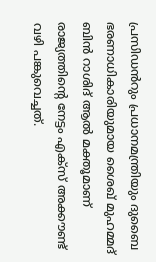പ്രസിഡൻറും പ്രധാനമന്ത്രിയും ദുബൈ ഭരണാധികാരിയുമായ ശൈഖ് മുഹമ്മദ് ബിൻ റാശിദ് ആൽ മക്തൂമാണ് രാജ്യത്തിന്റെ നേട്ടം എക്സ് അക്കൗണ്ട് വഴി പങ്കുവെച്ചത്.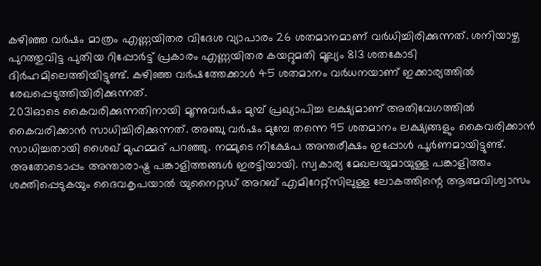കഴിഞ്ഞ വർഷം മാത്രം എണ്ണയിതര വിദേശ വ്യാപാരം 26 ശതമാനമാണ് വർധിച്ചിരിക്കുന്നത്. ശനിയാഴ്ച പുറത്തുവിട്ട പുതിയ റിപ്പോർട്ട് പ്രകാരം എണ്ണയിതര കയറ്റുമതി മൂല്യം 813 ശതകോടി ദിർഹമിലെത്തിയിട്ടുണ്ട്. കഴിഞ്ഞ വർഷത്തേക്കാൾ 45 ശതമാനം വർധനയാണ് ഇക്കാര്യത്തിൽ രേഖപ്പെടുത്തിയിരിക്കുന്നത്.
2031ഓടെ കൈവരിക്കുന്നതിനായി മൂന്നുവർഷം മുമ്പ് പ്രഖ്യാപിച്ച ലക്ഷ്യമാണ് അതിവേഗത്തിൽ കൈവരിക്കാൻ സാധിച്ചിരിക്കുന്നത്. അഞ്ചു വർഷം മുമ്പേ തന്നെ 95 ശതമാനം ലക്ഷ്യങ്ങളും കൈവരിക്കാൻ സാധിച്ചതായി ശൈഖ് മുഹമ്മദ് പറഞ്ഞു. നമ്മുടെ നിക്ഷേപ അന്തരീക്ഷം ഇപ്പോൾ പൂർണമായിട്ടുണ്ട്. അതോടൊപ്പം അന്താരാഷ്ട്ര പങ്കാളിത്തങ്ങൾ ഇരട്ടിയായി. സ്വകാര്യ മേഖലയുമായുള്ള പങ്കാളിത്തം ശക്തിപ്പെടുകയും ദൈവകൃപയാൽ യുനൈറ്റഡ് അറബ് എമിറേറ്റ്സിലുള്ള ലോകത്തിന്റെ ആത്മവിശ്വാസം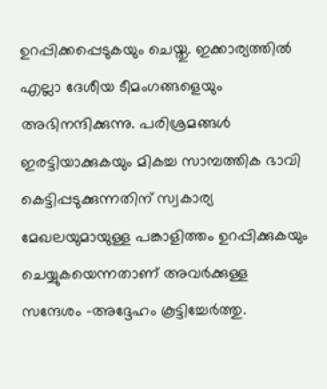ഉറപ്പിക്കപ്പെടുകയും ചെയ്തു. ഇക്കാര്യത്തിൽ എല്ലാ ദേശീയ ടീമംഗങ്ങളെയും അഭിനന്ദിക്കുന്നു. പരിശ്രമങ്ങൾ ഇരട്ടിയാക്കുകയും മികച്ച സാമ്പത്തിക ഭാവി കെട്ടിപ്പടുക്കുന്നതിന് സ്വകാര്യ മേഖലയുമായുള്ള പങ്കാളിത്തം ഉറപ്പിക്കുകയും ചെയ്യുകയെന്നതാണ് അവർക്കുള്ള സന്ദേശം -അദ്ദേഹം കൂട്ടിച്ചേർത്തു.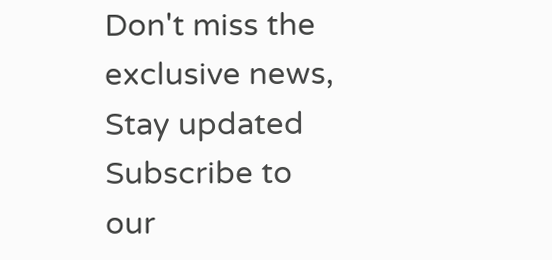Don't miss the exclusive news, Stay updated
Subscribe to our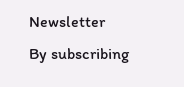Newsletter
By subscribing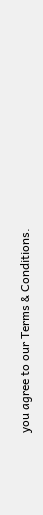you agree to our Terms & Conditions.